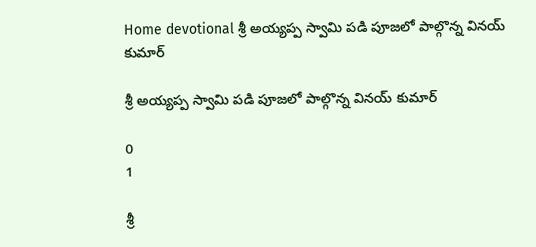Home devotional శ్రీ అయ్యప్ప స్వామి పడి పూజ‌లో పాల్గొన్న వినయ్ కుమార్

శ్రీ అయ్యప్ప స్వామి పడి పూజ‌లో పాల్గొన్న వినయ్ కుమార్

0
1

శ్రీ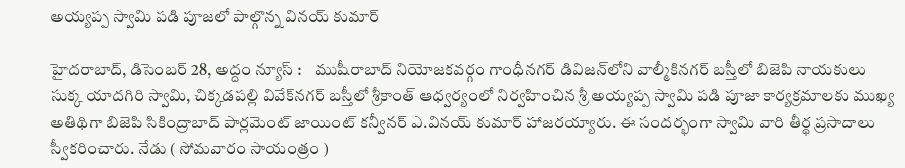అయ్యప్ప స్వామి పడి పూజ‌లో పాల్గొన్న వినయ్ కుమార్

హైదరాబాద్, డిసెంబ‌ర్ 28, అద్దం న్యూస్ :    ముషీరాబాద్ నియోజ‌క‌వ‌ర్గం గాంధీనగర్ డివిజన్‌లోని వాల్మీకినగర్ బస్తీలో బిజెపి నాయకులు సుక్క యాదగిరి స్వామి, చిక్కడపల్లి వివేక్‌న‌గ‌ర్ బస్తీలో శ్రీకాంత్ ఆధ్వర్యంలో నిర్వహించిన శ్రీ అయ్యప్ప స్వామి పడి పూజా కార్యక్రమాల‌కు ముఖ్య అతిథిగా బిజెపి సికింద్రాబాద్ పార్లమెంట్ జాయింట్ కన్వీనర్ ఎ.వినయ్ కుమార్ హాజ‌ర‌య్యారు. ఈ సంద‌ర్భంగా స్వామి వారి తీర్థ ప్రసాదాలు స్వీకరించారు. నేడు ( సోమవారం సాయంత్రం )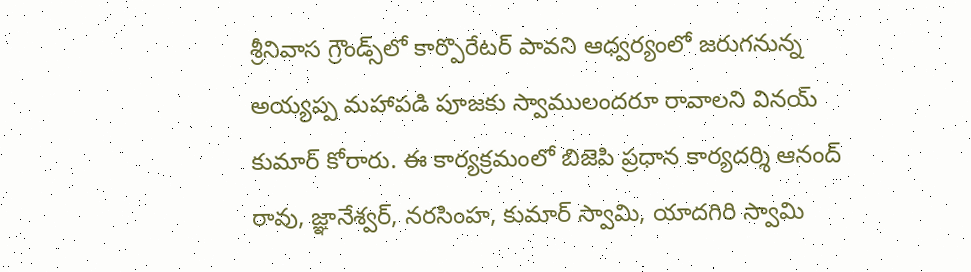శ్రీనివాస గ్రౌండ్స్‌లో కార్పొరేట‌ర్ పావ‌ని ఆధ్వ‌ర్యంలో జ‌రుగ‌నున్న అయ్య‌ప్ప మ‌హాప‌డి పూజ‌కు స్వాములంద‌రూ రావాల‌ని విన‌య్ కుమార్ కోరారు. ఈ కార్యక్రమంలో బిజెపి ప్రధాన కార్యదర్శి ఆనంద్ రావు, జ్ఞానేశ్వర్, నరసింహ, కుమార్ స్వామి, యాదగిరి స్వామి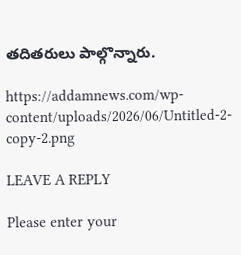తదితరులు పాల్గొన్నారు.

https://addamnews.com/wp-content/uploads/2026/06/Untitled-2-copy-2.png

LEAVE A REPLY

Please enter your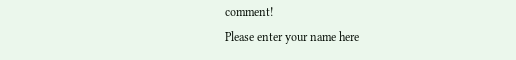comment!
Please enter your name here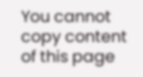You cannot copy content of this page